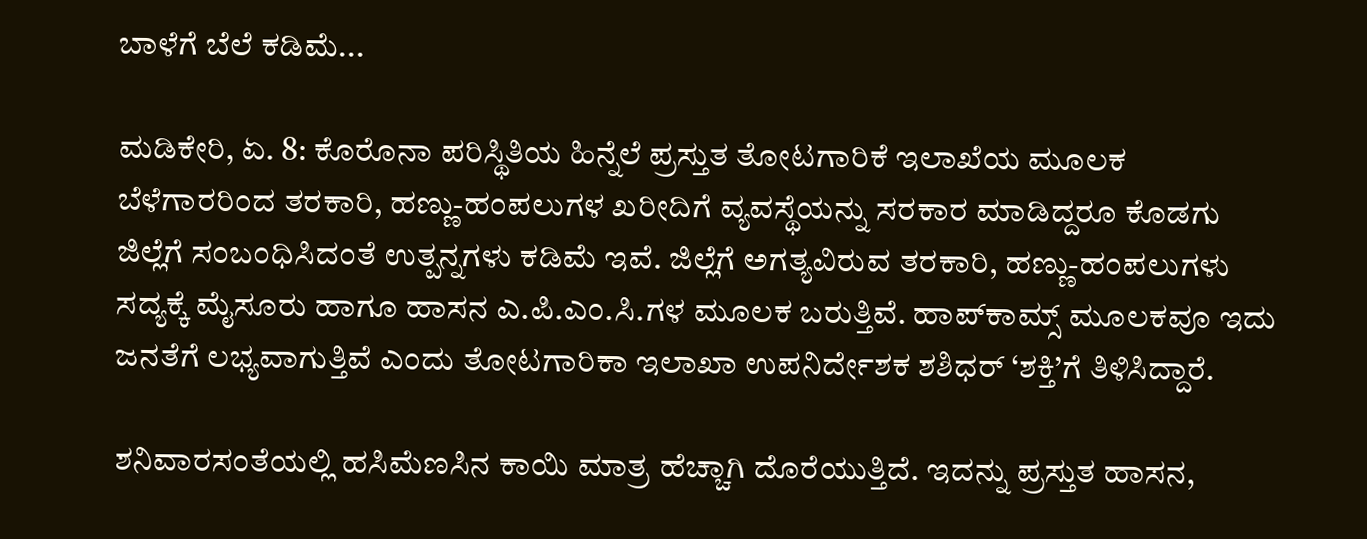ಬಾಳೆಗೆ ಬೆಲೆ ಕಡಿಮೆ...

ಮಡಿಕೇರಿ, ಏ. 8: ಕೊರೊನಾ ಪರಿಸ್ಥಿತಿಯ ಹಿನ್ನೆಲೆ ಪ್ರಸ್ತುತ ತೋಟಗಾರಿಕೆ ಇಲಾಖೆಯ ಮೂಲಕ ಬೆಳೆಗಾರರಿಂದ ತರಕಾರಿ, ಹಣ್ಣು-ಹಂಪಲುಗಳ ಖರೀದಿಗೆ ವ್ಯವಸ್ಥೆಯನ್ನು ಸರಕಾರ ಮಾಡಿದ್ದರೂ ಕೊಡಗು ಜಿಲ್ಲೆಗೆ ಸಂಬಂಧಿಸಿದಂತೆ ಉತ್ಪನ್ನಗಳು ಕಡಿಮೆ ಇವೆ. ಜಿಲ್ಲೆಗೆ ಅಗತ್ಯವಿರುವ ತರಕಾರಿ, ಹಣ್ಣು-ಹಂಪಲುಗಳು ಸದ್ಯಕ್ಕೆ ಮೈಸೂರು ಹಾಗೂ ಹಾಸನ ಎ.ಪಿ.ಎಂ.ಸಿ.ಗಳ ಮೂಲಕ ಬರುತ್ತಿವೆ. ಹಾಪ್‍ಕಾಮ್ಸ್ ಮೂಲಕವೂ ಇದು ಜನತೆಗೆ ಲಭ್ಯವಾಗುತ್ತಿವೆ ಎಂದು ತೋಟಗಾರಿಕಾ ಇಲಾಖಾ ಉಪನಿರ್ದೇಶಕ ಶಶಿಧರ್ ‘ಶಕ್ತಿ’ಗೆ ತಿಳಿಸಿದ್ದಾರೆ.

ಶನಿವಾರಸಂತೆಯಲ್ಲಿ ಹಸಿಮೆಣಸಿನ ಕಾಯಿ ಮಾತ್ರ ಹೆಚ್ಚಾಗಿ ದೊರೆಯುತ್ತಿದೆ. ಇದನ್ನು ಪ್ರಸ್ತುತ ಹಾಸನ,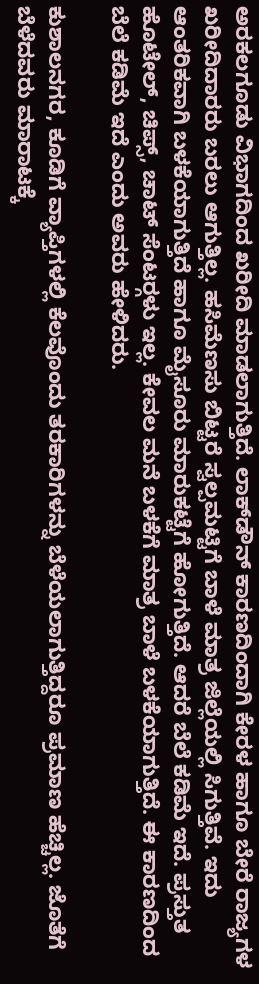ಅರಕಲಗೂಡು ವಿಭಾಗದಿಂದ ಖರೀದಿ ಮಾಡಲಾಗುತ್ತಿದೆ. ಲಾಕ್‍ಡೌನ್ ಕಾರಣದಿಂದಾಗಿ ಕೇರಳ ಹಾಗೂ ಬೇರೆ ರಾಜ್ಯಗಳ ಖರೀದಿದಾರರು ಬರಲು ಆಗುತ್ತಿಲ್ಲ. ಹಸಿಮೆಣಸು ಬಿಟ್ಟರೆ ಸ್ವಲ್ಪಮಟ್ಟಿಗೆ ಬಾಳೆ ಮಾತ್ರ ಜಿಲ್ಲೆಯಲ್ಲಿ ಸಿಗುತ್ತಿವೆ. ಇದು ಆಂತರಿಕವಾಗಿ ಬಳಕೆಯಾಗುತ್ತಿದೆ ಹಾಗೂ ಮೈಸೂರು ಮಾರುಕಟ್ಟೆಗೆ ಹೋಗುತ್ತಿದೆ. ಆದರೆ ಬೆಲೆ ಕಡಿಮೆ ಇದೆ. ಪ್ರಸ್ತುತ ಹೊಟೇಲ್, ಚಿಪ್ಸ್, ಚಾಟ್ ಸೆಂಟರ್‍ಗಳು ಇಲ್ಲ. ಕೇವಲ ಮನೆ ಬಳಕೆಗೆ ಮಾತ್ರ ಬಾಳೆ ಬಳಕೆಯಾಗುತ್ತಿದೆ. ಈ ಕಾರಣದಿಂದ ಬೆಲೆ ಕಡಿಮೆ ಇದೆ ಎಂದು ಅವರು ಹೇಳಿದರು.

ಕುಶಾಲನಗರ, ಕೂಡಿಗೆ ವ್ಯಾಪ್ತಿಗಳಲ್ಲಿ ಕೆಲವೊಂದು ತರಕಾರಿಗಳನ್ನು ಬೆಳೆಯಲಾಗುತ್ತಿದ್ದರೂ ಪ್ರಮಾಣ ಹೆಚ್ಚಿಲ್ಲ. ಜೊತೆಗೆ ಬೆಳೆದವರು ಮಾರಾಟಕ್ಕೆ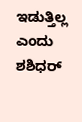ಇಡುತ್ತಿಲ್ಲ ಎಂದು ಶಶಿಧರ್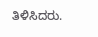ತಿಳಿಸಿದರು.